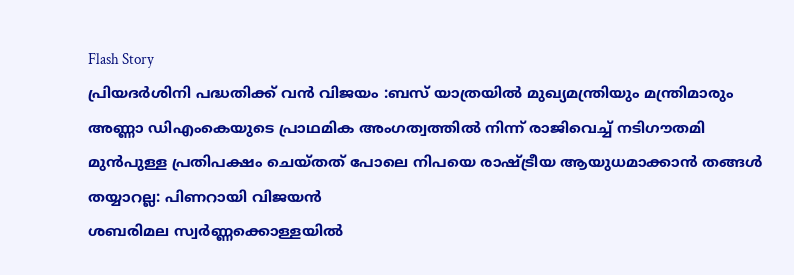Flash Story
പ്രിയദർശിനി പദ്ധതിക്ക് വൻ വിജയം :ബസ് യാത്രയിൽ മുഖ്യമന്ത്രിയും മന്ത്രിമാരും
അണ്ണാ ഡിഎംകെയുടെ പ്രാഥമിക അംഗത്വത്തില്‍ നിന്ന് രാജിവെച്ച് നടിഗൗതമി
മുന്‍പുള്ള പ്രതിപക്ഷം ചെയ്തത് പോലെ നിപയെ രാഷ്ട്രീയ ആയുധമാക്കാന്‍ തങ്ങള്‍ തയ്യാറല്ല: പിണറായി വിജയൻ
ശബരിമല സ്വർണ്ണക്കൊള്ളയിൽ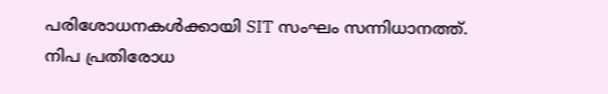പരിശോധനകൾക്കായി SIT സംഘം സന്നിധാനത്ത്.
നിപ പ്രതിരോധ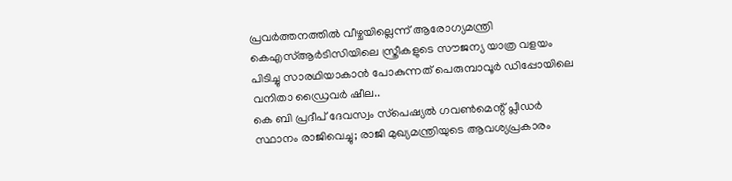പ്രവർത്തനത്തിൽ വീഴ്ചയില്ലെന്ന് ആരോഗ്യമന്ത്രി
കെഎസ്ആർടിസിയിലെ സ്ത്രീകളുടെ സൗജന്യ യാത്ര വളയം പിടിച്ചു സാരഥിയാകാൻ പോകുന്നത് പെരുമ്പാവൂർ ഡിപ്പോയിലെ വനിതാ ഡ്രൈവർ ഷീല..
കെ ബി പ്രദീപ് ദേവസ്വം സ്‌പെഷ്യല്‍ ഗവണ്‍മെന്റ് പ്ലീഡര്‍ സ്ഥാനം രാജിവെച്ചു; രാജി മുഖ്യമന്ത്രിയുടെ ആവശ്യപ്രകാരം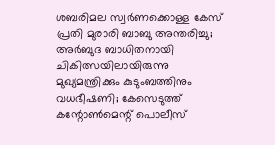ശബരിമല സ്വര്‍ണക്കൊള്ള കേസ് പ്രതി മുരാരി ബാബു അന്തരിച്ചു; അര്‍ബുദ ബാധിതനായി ചികിത്സയിലായിരുന്നു
മുഖ്യമന്ത്രിക്കും കുടുംബത്തിനും വധഭീഷണി; കേസെടുത്ത് കന്റോണ്‍മെന്റ് പൊലീസ്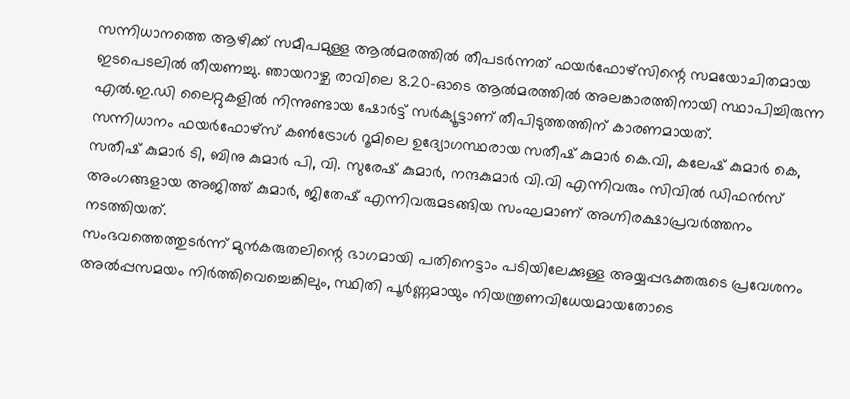സന്നിധാനത്തെ ആഴിക്ക് സമീപമുള്ള ആൽമരത്തിൽ തീപടർന്നത് ഫയർഫോഴ്‌സിന്റെ സമയോചിതമായ ഇടപെടലിൽ തീയണച്ചു. ഞായറാഴ്ച രാവിലെ 8.20-ഓടെ ആൽമരത്തിൽ അലങ്കാരത്തിനായി സ്ഥാപിച്ചിരുന്ന എൽ.ഇ.ഡി ലൈറ്റുകളിൽ നിന്നുണ്ടായ ഷോർട്ട് സർക്യൂട്ടാണ് തീപിടുത്തത്തിന് കാരണമായത്.
സന്നിധാനം ഫയർഫോഴ്സ് കൺട്രോൾ റൂമിലെ ഉദ്യോഗസ്ഥരായ സതീഷ് കുമാർ കെ.വി, കലേഷ് കുമാർ കെ, സതീഷ് കുമാർ ടി, ബിനു കുമാർ പി, വി. സുരേഷ് കുമാർ, നന്ദകുമാർ വി.വി എന്നിവരും സിവിൽ ഡിഫൻസ് അംഗങ്ങളായ അജിത്ത് കുമാർ, ജിതേഷ് എന്നിവരുമടങ്ങിയ സംഘമാണ് അഗ്നിരക്ഷാപ്രവർത്തനം നടത്തിയത്.
സംഭവത്തെത്തുടർന്ന് മുൻകരുതലിന്റെ ഭാഗമായി പതിനെട്ടാം പടിയിലേക്കുള്ള അയ്യപ്പഭക്തരുടെ പ്രവേശനം അൽപ്പസമയം നിർത്തിവെച്ചെങ്കിലും, സ്ഥിതി പൂർണ്ണമായും നിയന്ത്രണവിധേയമായതോടെ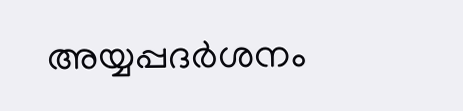അയ്യപ്പദർശനം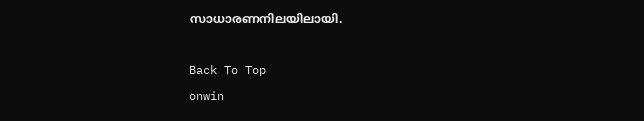സാധാരണനിലയിലായി.

Back To Top
onwin